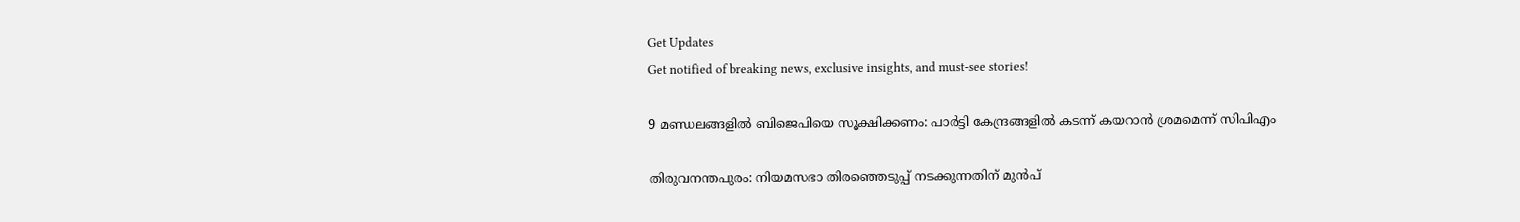Get Updates
Get notified of breaking news, exclusive insights, and must-see stories!

9 മണ്ഡലങ്ങളില്‍ ബിജെപിയെ സൂക്ഷിക്കണം: പാര്‍ട്ടി കേന്ദ്രങ്ങളില്‍ കടന്ന് കയറാന്‍ ശ്രമമെന്ന് സിപിഎം

തിരുവനന്തപുരം: നിയമസഭാ തിരഞ്ഞെടുപ്പ് നടക്കുന്നതിന് മുന്‍പ്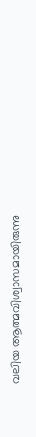വലിയ ആത്മവിശ്വാസമായിരുന്നു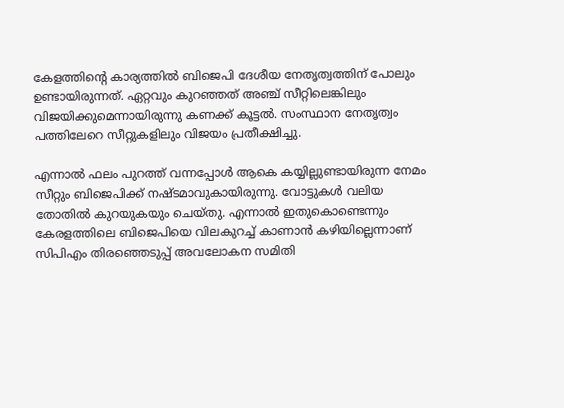കേളത്തിന്റെ കാര്യത്തില്‍ ബിജെപി ദേശീയ നേതൃത്വത്തിന് പോലും ഉണ്ടായിരുന്നത്. ഏറ്റവും കുറഞ്ഞത് അഞ്ച് സീറ്റിലെങ്കിലും വിജയിക്കുമെന്നായിരുന്നു കണക്ക് കൂട്ടല്‍. സംസ്ഥാന നേതൃത്വം പത്തിലേറെ സീറ്റുകളിലും വിജയം പ്രതീക്ഷിച്ചു.

എന്നാല്‍ ഫലം പുറത്ത് വന്നപ്പോള്‍ ആകെ കയ്യില്ലുണ്ടായിരുന്ന നേമം സീറ്റും ബിജെപിക്ക് നഷ്ടമാവുകായിരുന്നു. വോട്ടുകള്‍ വലിയ തോതില്‍ കുറയുകയും ചെയ്തു. എന്നാല്‍ ഇതുകൊണ്ടെന്നും കേരളത്തിലെ ബിജെപിയെ വിലകുറച്ച് കാണാന്‍ കഴിയില്ലെന്നാണ് സിപിഎം തിരഞ്ഞെടുപ്പ് അവലോകന സമിതി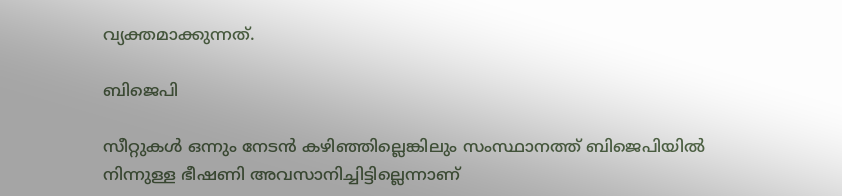വ്യക്തമാക്കുന്നത്.

ബിജെപി

സീറ്റുകള്‍ ഒന്നും നേടന്‍ കഴിഞ്ഞില്ലെങ്കിലും സംസ്ഥാനത്ത് ബിജെപിയില്‍ നിന്നുള്ള ഭീഷണി അവസാനിച്ചിട്ടില്ലെന്നാണ്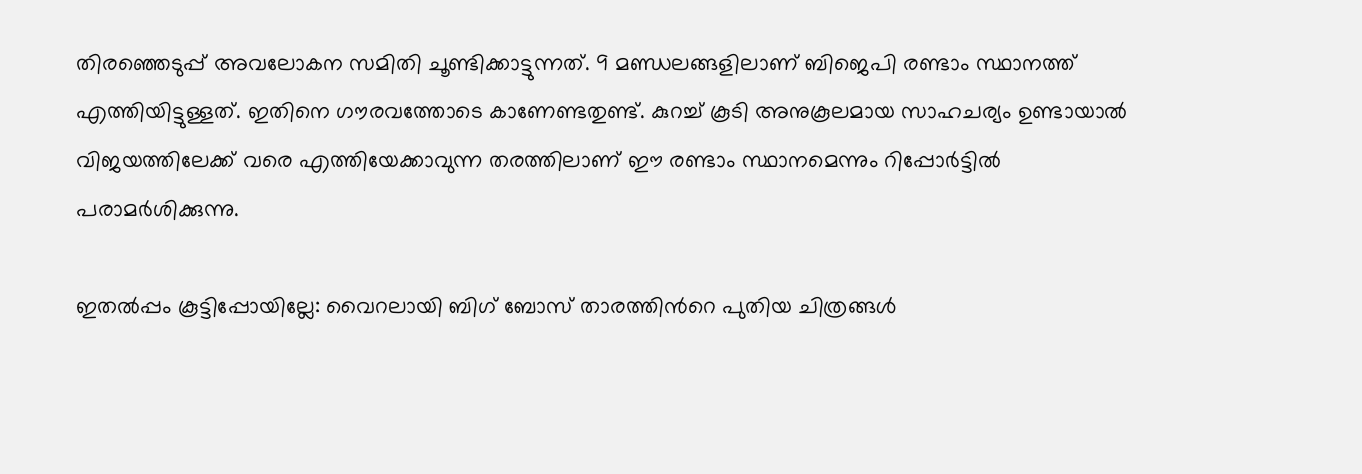തിരഞ്ഞെടുപ്പ് അവലോകന സമിതി ചൂണ്ടിക്കാട്ടുന്നത്. 9 മണ്ഡലങ്ങളിലാണ് ബിജെപി രണ്ടാം സ്ഥാനത്ത് എത്തിയിട്ടുള്ളത്. ഇതിനെ ഗൗരവത്തോടെ കാണേണ്ടതുണ്ട്. കുറച്ച് കൂടി അനുകൂലമായ സാഹചര്യം ഉണ്ടായാല്‍ വിജയത്തിലേക്ക് വരെ എത്തിയേക്കാവുന്ന തരത്തിലാണ് ഈ രണ്ടാം സ്ഥാനമെന്നും റിപ്പോര്‍ട്ടില്‍ പരാമര്‍ശിക്കുന്നു.

ഇതല്‍പ്പം കൂട്ടിപ്പോയില്ലേ: വൈറലായി ബിഗ് ബോസ് താരത്തിന്‍റെ പുതിയ ചിത്രങ്ങള്‍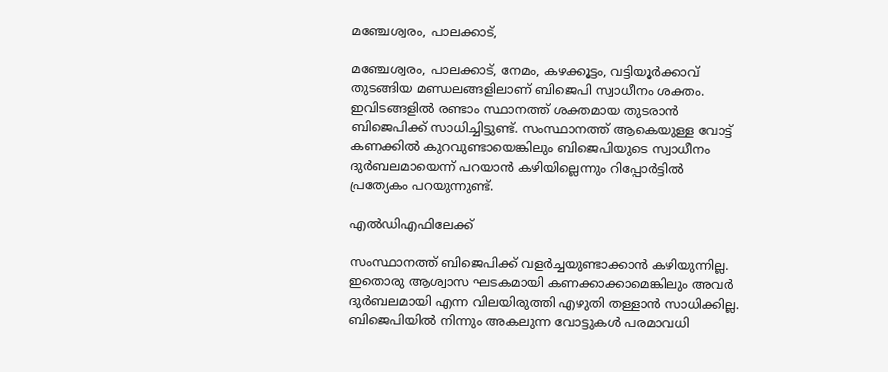മഞ്ചേശ്വരം, പാലക്കാട്,

മഞ്ചേശ്വരം, പാലക്കാട്, നേമം, കഴക്കൂട്ടം, വട്ടിയൂര്‍ക്കാവ് തുടങ്ങിയ മണ്ഡലങ്ങളിലാണ് ബിജെപി സ്വാധീനം ശക്തം. ഇവിടങ്ങളില്‍ രണ്ടാം സ്ഥാനത്ത് ശക്തമായ തുടരാന്‍ ബിജെപിക്ക് സാധിച്ചിട്ടുണ്ട്. സംസ്ഥാനത്ത് ആകെയുള്ള വോട്ട് കണക്കില്‍ കുറവുണ്ടായെങ്കിലും ബിജെപിയുടെ സ്വാധീനം ദുര്‍ബലമായെന്ന് പറയാന്‍ കഴിയില്ലെന്നും റിപ്പോര്‍ട്ടില്‍ പ്രത്യേകം പറയുന്നുണ്ട്.

എല്‍ഡിഎഫിലേക്ക്

സംസ്ഥാനത്ത് ബിജെപിക്ക് വളര്‍ച്ചയുണ്ടാക്കാന്‍ കഴിയുന്നില്ല. ഇതൊരു ആശ്വാസ ഘടകമായി കണക്കാക്കാമെങ്കിലും അവര്‍ ദുര്‍ബലമായി എന്ന വിലയിരുത്തി എഴുതി തള്ളാന്‍ സാധിക്കില്ല. ബിജെപിയില്‍ നിന്നും അകലുന്ന വോട്ടുകള്‍ പരമാവധി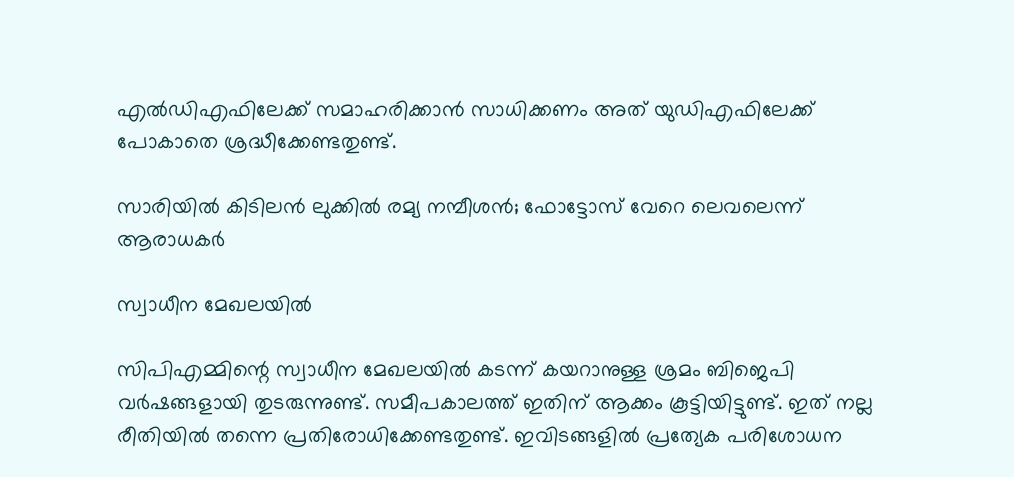എല്‍ഡിഎഫിലേക്ക് സമാഹരിക്കാന്‍ സാധിക്കണം അത് യുഡിഎഫിലേക്ക് പോകാതെ ശ്രദ്ധീക്കേണ്ടതുണ്ട്.

സാരിയില്‍ കിടിലന്‍ ലുക്കില്‍ രമ്യ നമ്പീശന്‍; ഫോട്ടോസ് വേറെ ലെവലെന്ന് ആരാധകര്‍

സ്വാധീന മേഖലയില്‍

സിപിഎമ്മിന്റെ സ്വാധീന മേഖലയില്‍ കടന്ന് കയറാനുള്ള ശ്രമം ബിജെപി വര്‍ഷങ്ങളായി തുടരുന്നുണ്ട്. സമീപകാലത്ത് ഇതിന് ആക്കം കൂട്ടിയിട്ടുണ്ട്. ഇത് നല്ല രീതിയില്‍ തന്നെ പ്രതിരോധിക്കേണ്ടതുണ്ട്. ഇവിടങ്ങളില്‍ പ്രത്യേക പരിശോധന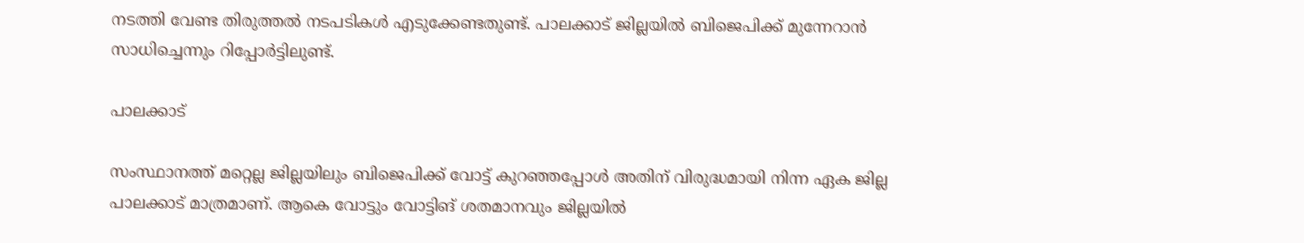നടത്തി വേണ്ട തിരുത്തല്‍ നടപടികള്‍ എടുക്കേണ്ടതുണ്ട്. പാലക്കാട് ജില്ലയില്‍ ബിജെപിക്ക് മുന്നേറാന്‍ സാധിച്ചെന്നും റിപ്പോര്‍ട്ടിലുണ്ട്.

പാലക്കാട്

സംസ്ഥാനത്ത് മറ്റെല്ല ജില്ലയിലും ബിജെപിക്ക് വോട്ട് കുറഞ്ഞപ്പോള്‍ അതിന് വിരുദ്ധമായി നിന്ന ഏക ജില്ല പാലക്കാട് മാത്രമാണ്. ആകെ വോട്ടും വോട്ടിങ് ശതമാനവും ജില്ലയില്‍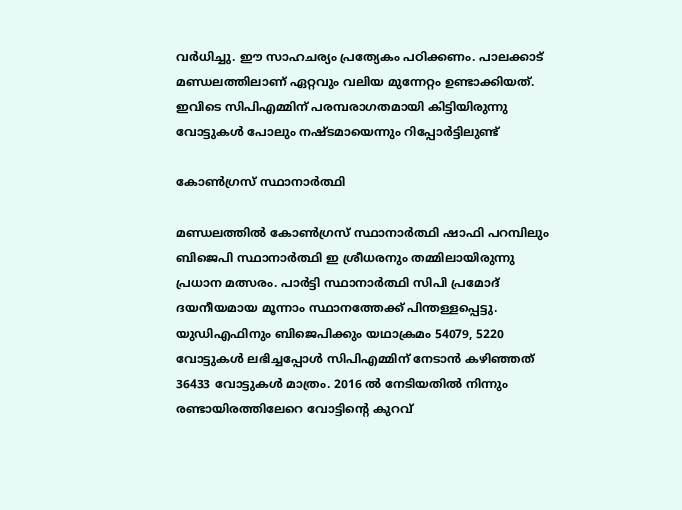വര്‍ധിച്ചു. ഈ സാഹചര്യം പ്രത്യേകം പഠിക്കണം. പാലക്കാട് മണ്ഡലത്തിലാണ് ഏറ്റവും വലിയ മുന്നേറ്റം ഉണ്ടാക്കിയത്. ഇവിടെ സിപിഎമ്മിന് പരമ്പരാഗതമായി കിട്ടിയിരുന്നു വോട്ടുകള്‍ പോലും നഷ്ടമായെന്നും റിപ്പോര്‍ട്ടിലുണ്ട്

കോണ്‍ഗ്രസ് സ്ഥാനാര്‍ത്ഥി

മണ്ഡലത്തില്‍ കോണ്‍ഗ്രസ് സ്ഥാനാര്‍ത്ഥി ഷാഫി പറമ്പിലും ബിജെപി സ്ഥാനാര്‍ത്ഥി ഇ ശ്രീധരനും തമ്മിലായിരുന്നു പ്രധാന മത്സരം. പാര്‍ട്ടി സ്ഥാനാര്‍ത്ഥി സിപി പ്രമോദ് ദയനീയമായ മൂന്നാം സ്ഥാനത്തേക്ക് പിന്തള്ളപ്പെട്ടു. യുഡിഎഫിനും ബിജെപിക്കും യഥാക്രമം 54079, 5220 വോട്ടുകള്‍ ലഭിച്ചപ്പോള്‍ സിപിഎമ്മിന് നേടാന്‍ കഴിഞ്ഞത് 36433 വോട്ടുകള്‍ മാത്രം. 2016 ല്‍ നേടിയതില്‍ നിന്നും രണ്ടായിരത്തിലേറെ വോട്ടിന്റെ കുറവ്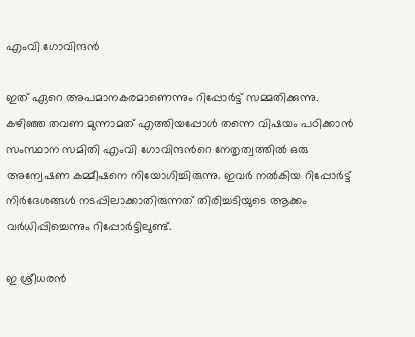എംവി ഗോവിന്ദന്‍

ഇത് ഏറെ അപമാനകരമാണെന്നും റിപ്പോര്‍ട്ട് സമ്മതിക്കുന്നു. കഴിഞ്ഞ തവണ മുന്നാമത് എത്തിയപ്പോള്‍ തന്നെ വിഷയം പഠിക്കാന്‍ സംസ്ഥാന സമിതി എംവി ഗോവിന്ദന്‍റെ നേതൃത്വത്തില്‍ ഒരു അന്വേഷണ കമ്മീഷനെ നിയോഗിച്ചിരുന്നു. ഇവര്‍ നല്‍കിയ റിപ്പോര്‍ട്ട് നിര്‍ദേശങ്ങള്‍ നടപ്പിലാക്കാതിരുന്നത് തിരിച്ചടിയുടെ ആക്കം വര്‍ധിപ്പിച്ചെന്നും റിപ്പോര്‍ട്ടിലുണ്ട്.

ഇ ശ്രീധരന്‍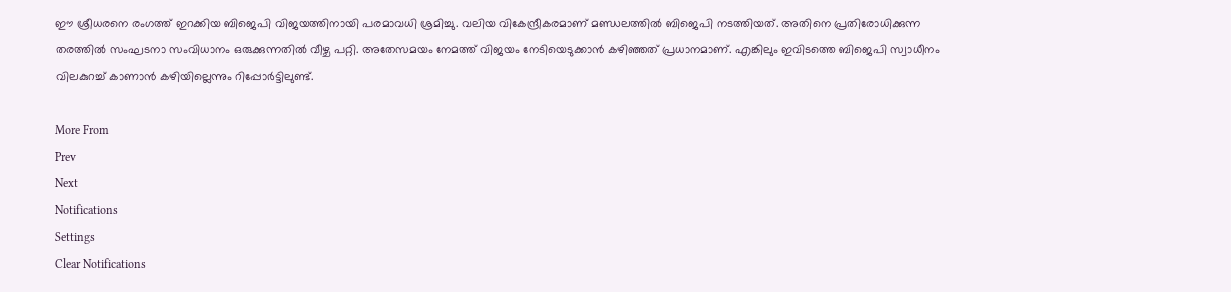ഈ ശ്രീധരനെ രംഗത്ത് ഇറക്കിയ ബിജെപി വിജയത്തിനായി പരമാവധി ശ്രമിച്ചു. വലിയ വികേന്ദ്രീകരമാണ് മണ്ഡലത്തില്‍ ബിജെപി നടത്തിയത്. അതിനെ പ്രതിരോധിക്കുന്ന തരത്തില്‍ സംഘടനാ സംവിധാനം ഒരുക്കുന്നതില്‍ വീഴ്ച പറ്റി. അതേസമയം നേമത്ത് വിജയം നേടിയെടുക്കാന്‍ കഴിഞ്ഞത് പ്രധാനമാണ്. എങ്കിലും ഇവിടത്തെ ബിജെപി സ്വാധീനം വിലകുറച്ച് കാണാന്‍ കഴിയില്ലെന്നും റിപ്പോര്‍ട്ടിലുണ്ട്.

More From
Prev
Next
Notifications
Settings
Clear Notifications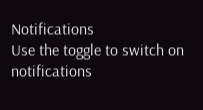Notifications
Use the toggle to switch on notifications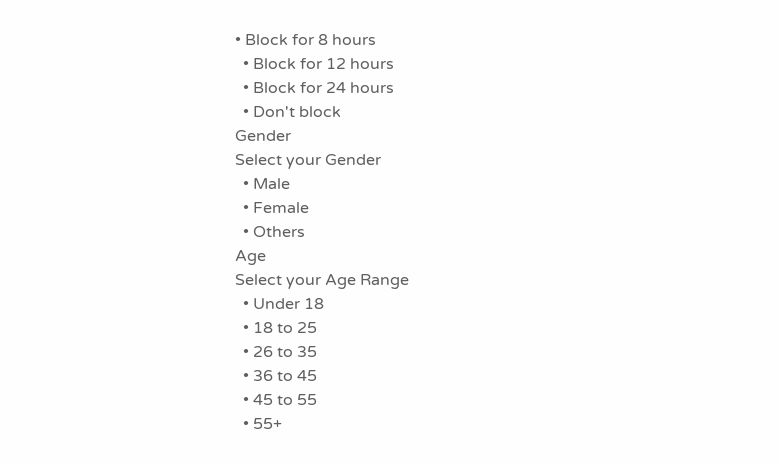• Block for 8 hours
  • Block for 12 hours
  • Block for 24 hours
  • Don't block
Gender
Select your Gender
  • Male
  • Female
  • Others
Age
Select your Age Range
  • Under 18
  • 18 to 25
  • 26 to 35
  • 36 to 45
  • 45 to 55
  • 55+